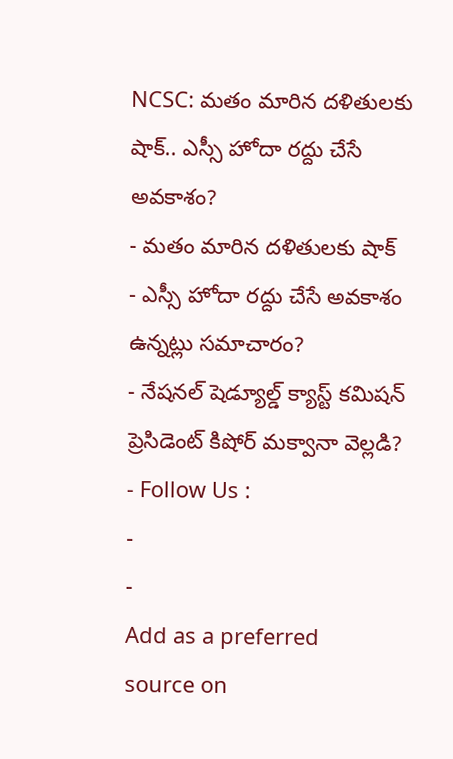NCSC: మతం మారిన దళితులకు షాక్.. ఎస్సీ హోదా రద్దు చేసే అవకాశం?
- మతం మారిన దళితులకు షాక్
- ఎస్సీ హోదా రద్దు చేసే అవకాశం ఉన్నట్లు సమాచారం?
- నేషనల్ షెడ్యూల్డ్ క్యాస్ట్ కమిషన్ ప్రెసిడెంట్ కిషోర్ మక్వానా వెల్లడి?
- Follow Us :
-
-
Add as a preferred
source on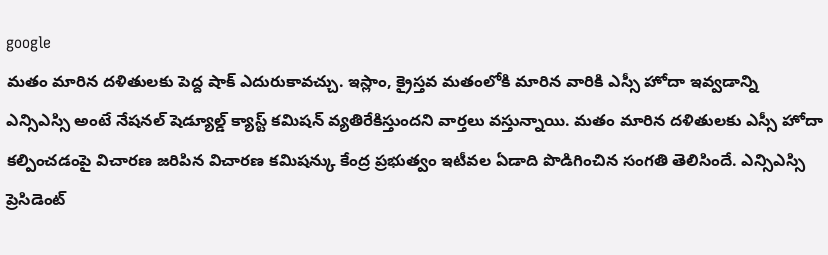google
మతం మారిన దళితులకు పెద్ద షాక్ ఎదురుకావచ్చు. ఇస్లాం, క్రైస్తవ మతంలోకి మారిన వారికి ఎస్సీ హోదా ఇవ్వడాన్ని ఎన్సిఎస్సి అంటే నేషనల్ షెడ్యూల్డ్ క్యాస్ట్ కమిషన్ వ్యతిరేకిస్తుందని వార్తలు వస్తున్నాయి. మతం మారిన దళితులకు ఎస్సీ హోదా కల్పించడంపై విచారణ జరిపిన విచారణ కమిషన్కు కేంద్ర ప్రభుత్వం ఇటీవల ఏడాది పొడిగించిన సంగతి తెలిసిందే. ఎన్సిఎస్సి ప్రెసిడెంట్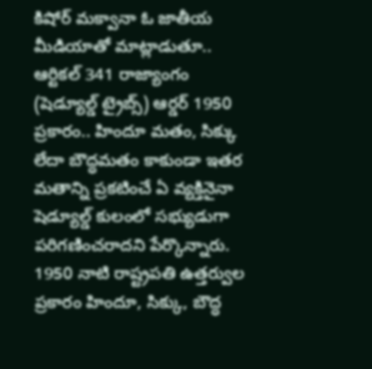కిషోర్ మక్వానా ఓ జాతీయ మీడియాతో మాట్లాడుతూ.. ఆర్టికల్ 341 రాజ్యాంగం (షెడ్యూల్డ్ ట్రైబ్స్) ఆర్డర్ 1950 ప్రకారం.. హిందూ మతం, సిక్కు లేదా బౌద్ధమతం కాకుండా ఇతర మతాన్ని ప్రకటించే ఏ వ్యక్తినైనా షెడ్యూల్డ్ కులంలో సభ్యుడుగా పరిగణించరాదని పేర్కొన్నారు. 1950 నాటి రాష్ట్రపతి ఉత్తర్వుల ప్రకారం హిందూ, సిక్కు, బౌద్ధ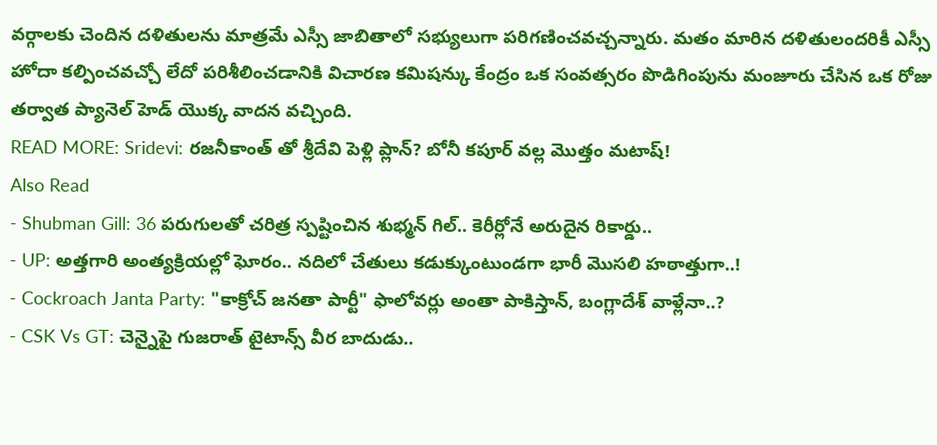వర్గాలకు చెందిన దళితులను మాత్రమే ఎస్సీ జాబితాలో సభ్యులుగా పరిగణించవచ్చన్నారు. మతం మారిన దళితులందరికీ ఎస్సీ హోదా కల్పించవచ్చో లేదో పరిశీలించడానికి విచారణ కమిషన్కు కేంద్రం ఒక సంవత్సరం పొడిగింపును మంజూరు చేసిన ఒక రోజు తర్వాత ప్యానెల్ హెడ్ యొక్క వాదన వచ్చింది.
READ MORE: Sridevi: రజనీకాంత్ తో శ్రీదేవి పెళ్లి ప్లాన్? బోనీ కపూర్ వల్ల మొత్తం మటాష్!
Also Read
- Shubman Gill: 36 పరుగులతో చరిత్ర స్పష్టించిన శుభ్మన్ గిల్.. కెరీర్లోనే అరుదైన రికార్డు..
- UP: అత్తగారి అంత్యక్రియల్లో ఘోరం.. నదిలో చేతులు కడుక్కుంటుండగా భారీ మొసలి హఠాత్తుగా..!
- Cockroach Janta Party: "కాక్రోచ్ జనతా పార్టీ" ఫాలోవర్లు అంతా పాకిస్తాన్, బంగ్లాదేశ్ వాళ్లేనా..?
- CSK Vs GT: చెన్నైపై గుజరాత్ టైటాన్స్ వీర బాదుడు..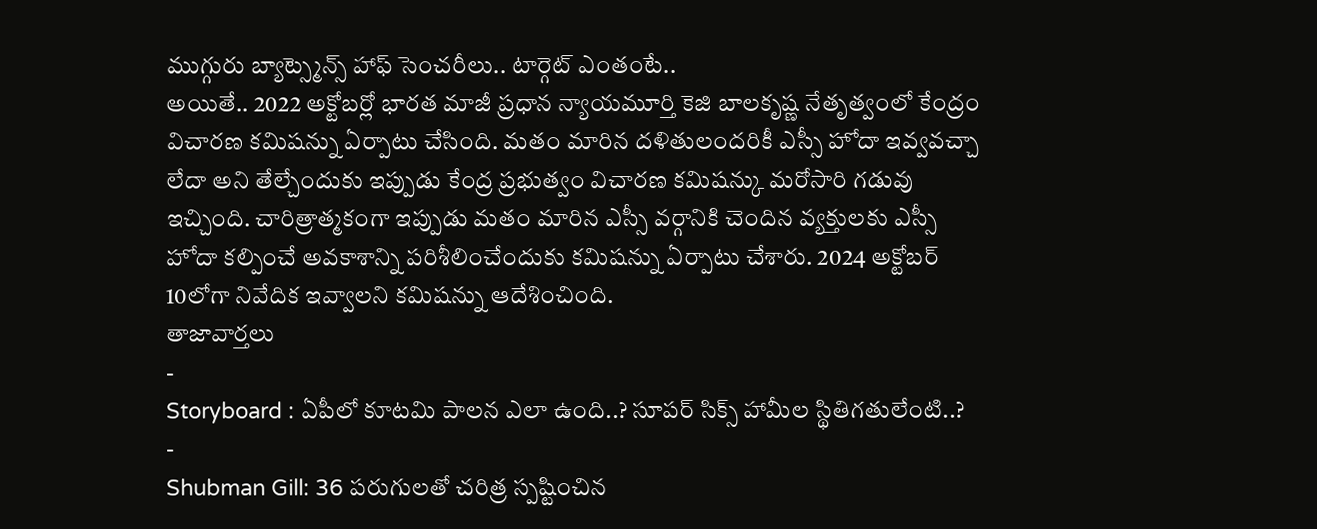ముగ్గురు బ్యాట్స్మెన్స్ హాఫ్ సెంచరీలు.. టార్గెట్ ఎంతంటే..
అయితే.. 2022 అక్టోబర్లో భారత మాజీ ప్రధాన న్యాయమూర్తి కెజి బాలకృష్ణ నేతృత్వంలో కేంద్రం విచారణ కమిషన్ను ఏర్పాటు చేసింది. మతం మారిన దళితులందరికీ ఎస్సీ హోదా ఇవ్వవచ్చా లేదా అని తేల్చేందుకు ఇప్పుడు కేంద్ర ప్రభుత్వం విచారణ కమిషన్కు మరోసారి గడువు ఇచ్చింది. చారిత్రాత్మకంగా ఇప్పుడు మతం మారిన ఎస్సీ వర్గానికి చెందిన వ్యక్తులకు ఎస్సీ హోదా కల్పించే అవకాశాన్ని పరిశీలించేందుకు కమిషన్ను ఏర్పాటు చేశారు. 2024 అక్టోబర్ 10లోగా నివేదిక ఇవ్వాలని కమిషన్ను ఆదేశించింది.
తాజావార్తలు
-
Storyboard : ఏపీలో కూటమి పాలన ఎలా ఉంది..? సూపర్ సిక్స్ హామీల స్థితిగతులేంటి..?
-
Shubman Gill: 36 పరుగులతో చరిత్ర స్పష్టించిన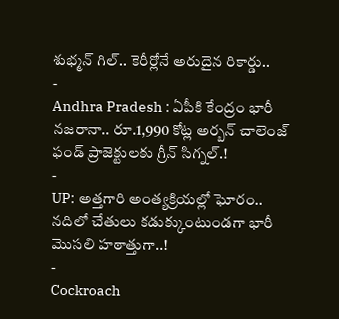శుభ్మన్ గిల్.. కెరీర్లోనే అరుదైన రికార్డు..
-
Andhra Pradesh : ఏపీకి కేంద్రం భారీ నజరానా.. రూ.1,990 కోట్ల అర్బన్ చాలెంజ్ ఫండ్ ప్రాజెక్టులకు గ్రీన్ సిగ్నల్.!
-
UP: అత్తగారి అంత్యక్రియల్లో ఘోరం.. నదిలో చేతులు కడుక్కుంటుండగా భారీ మొసలి హఠాత్తుగా..!
-
Cockroach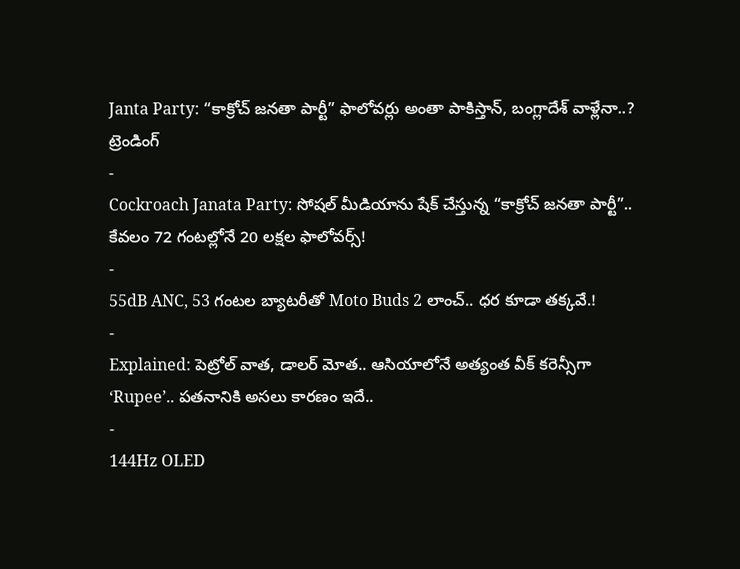Janta Party: “కాక్రోచ్ జనతా పార్టీ” ఫాలోవర్లు అంతా పాకిస్తాన్, బంగ్లాదేశ్ వాళ్లేనా..?
ట్రెండింగ్
-
Cockroach Janata Party: సోషల్ మీడియాను షేక్ చేస్తున్న “కాక్రోచ్ జనతా పార్టీ”.. కేవలం 72 గంటల్లోనే 20 లక్షల ఫాలోవర్స్!
-
55dB ANC, 53 గంటల బ్యాటరీతో Moto Buds 2 లాంచ్.. ధర కూడా తక్కవే.!
-
Explained: పెట్రోల్ వాత, డాలర్ మోత.. ఆసియాలోనే అత్యంత వీక్ కరెన్సీగా ‘Rupee’.. పతనానికి అసలు కారణం ఇదే..
-
144Hz OLED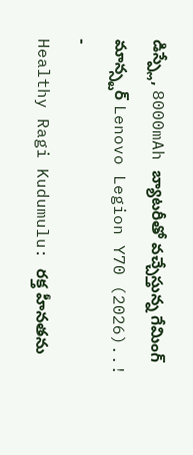డిస్ప్లే, 8000mAh బ్యాటరీతో వచ్చేస్తున్న గేమింగ్ మాన్స్టర్ Lenovo Legion Y70 (2026)..!
-
Healthy Ragi Kudumulu: రక్త హీనతను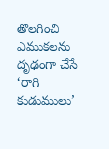తొలగించి ఎముకలను దృఢంగా చేసే ‘రాగి కుడుములు’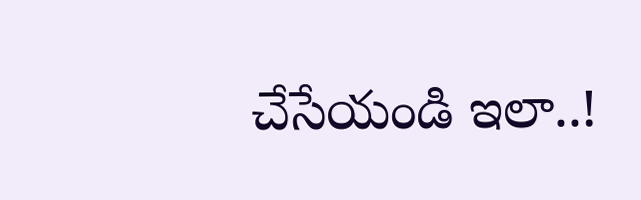చేసేయండి ఇలా..!